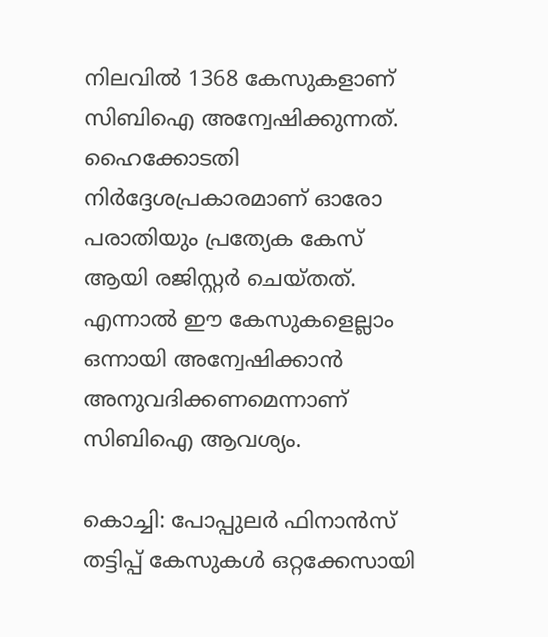നിലവിൽ 1368 കേസുകളാണ് സിബിഐ അന്വേഷിക്കുന്നത്. ഹൈക്കോടതി നിർദ്ദേശപ്രകാരമാണ് ഓരോ പരാതിയും പ്രത്യേക കേസ് ആയി രജിസ്റ്റർ ചെയ്തത്. എന്നാൽ ഈ കേസുകളെല്ലാം ഒന്നായി അന്വേഷിക്കാൻ അനുവദിക്കണമെന്നാണ് സിബിഐ ആവശ്യം.

കൊച്ചി: പോപ്പുലർ ഫിനാൻസ് തട്ടിപ്പ് കേസുകൾ ഒറ്റക്കേസായി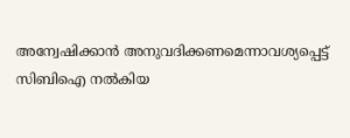അന്വേഷിക്കാൻ അനുവദിക്കണമെന്നാവശ്യപ്പെട്ട് സിബിഐ നൽകിയ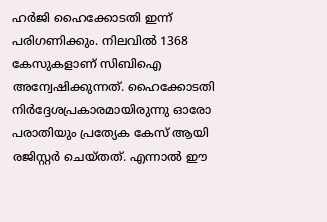ഹർജി ഹൈക്കോടതി ഇന്ന് പരിഗണിക്കും. നിലവിൽ 1368 കേസുകളാണ് സിബിഐ അന്വേഷിക്കുന്നത്. ഹൈക്കോടതി നിർദ്ദേശപ്രകാരമായിരുന്നു ഓരോ പരാതിയും പ്രത്യേക കേസ് ആയി രജിസ്റ്റർ ചെയ്തത്. എന്നാൽ ഈ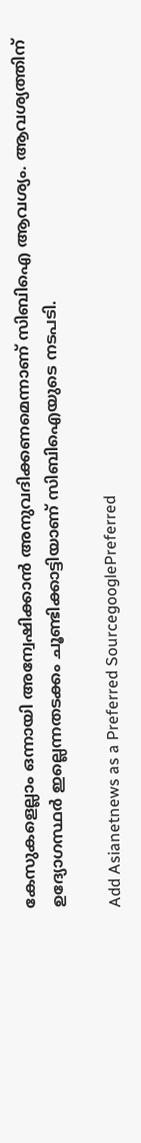കേസുകളെല്ലാം ഒന്നായി അന്വേഷിക്കാൻ അനുവദിക്കണമെന്നാണ് സിബിഐ ആവശ്യം. ആവശ്യത്തിന് ഉദ്യോഗസ്ഥർ ഇല്ലെന്നതടക്കം ചൂണ്ടിക്കാട്ടിയാണ് സിബിഐയുടെ നടപടി.

Add Asianetnews as a Preferred SourcegooglePreferred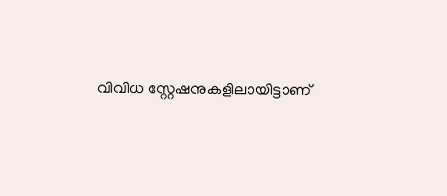വിവിധ സ്റ്റേഷനുകളിലായിട്ടാണ്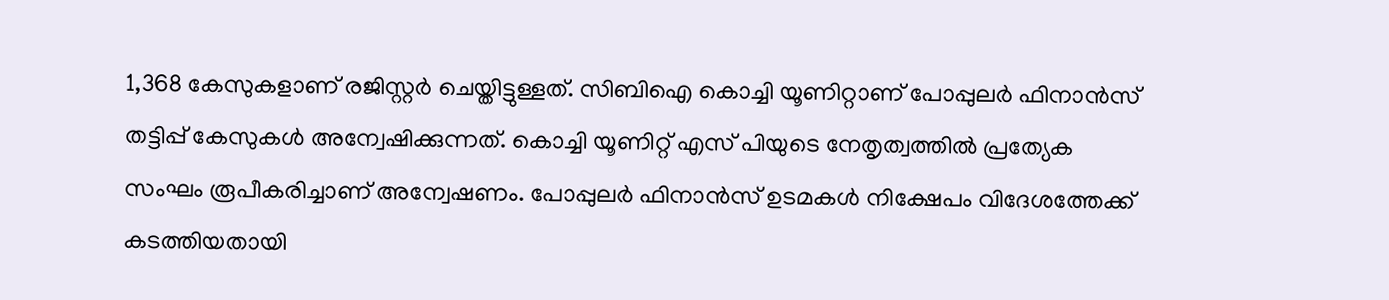1,368 കേസുകളാണ് രജിസ്റ്റർ ചെയ്തിട്ടുള്ളത്. സിബിഐ കൊച്ചി യൂണിറ്റാണ് പോപ്പുലർ ഫിനാൻസ് തട്ടിപ്പ് കേസുകൾ അന്വേഷിക്കുന്നത്. കൊച്ചി യൂണിറ്റ് എസ് പിയുടെ നേതൃത്വത്തിൽ പ്രത്യേക സംഘം രൂപീകരിച്ചാണ് അന്വേഷണം. പോപ്പുലർ ഫിനാൻസ് ഉടമകൾ നിക്ഷേപം വിദേശത്തേക്ക് കടത്തിയതായി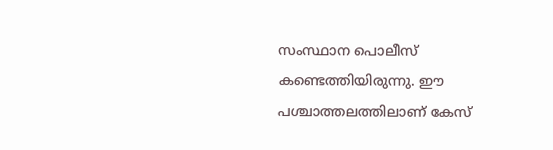സംസ്ഥാന പൊലീസ് കണ്ടെത്തിയിരുന്നു. ഈ പശ്ചാത്തലത്തിലാണ് കേസ്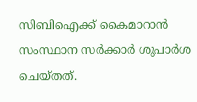സിബിഐക്ക് കൈമാറാൻ സംസ്ഥാന സർക്കാർ ശുപാർശ ചെയ്തത്.